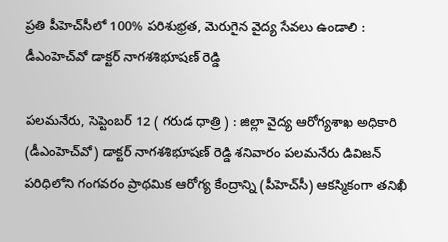ప్రతి పీహెచ్‌సీలో 100% పరిశుభ్రత, మెరుగైన వైద్య సేవలు ఉండాలి : డీఎంహెచ్‌వో డాక్టర్ నాగశశిభూషణ్ రెడ్డి

పలమనేరు, సెప్టెంబర్ 12 ( గరుడ ధాత్రి ) : జిల్లా వైద్య ఆరోగ్యశాఖ అధికారి (డీఎంహెచ్‌వో) డాక్టర్ నాగశశిభూషణ్ రెడ్డి శనివారం పలమనేరు డివిజన్ పరిధిలోని గంగవరం ప్రాథమిక ఆరోగ్య కేంద్రాన్ని (పీహెచ్‌సీ) ఆకస్మికంగా తనిఖీ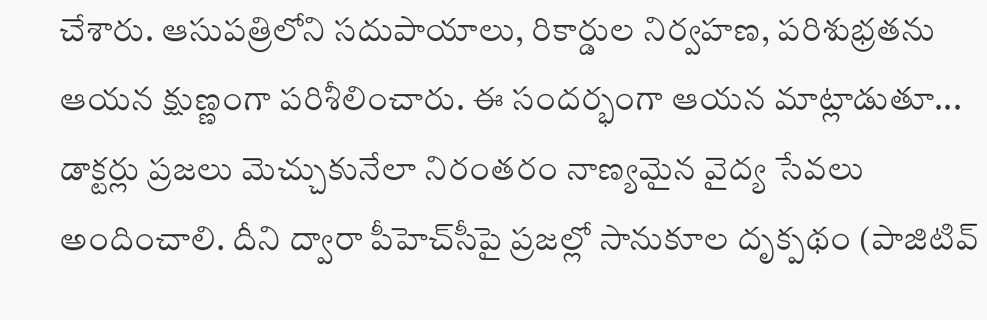చేశారు. ఆసుపత్రిలోని సదుపాయాలు, రికార్డుల నిర్వహణ, పరిశుభ్రతను ఆయన క్షుణ్ణంగా పరిశీలించారు. ఈ సందర్భంగా ఆయన మాట్లాడుతూ... డాక్టర్లు ప్రజలు మెచ్చుకునేలా నిరంతరం నాణ్యమైన వైద్య సేవలు అందించాలి. దీని ద్వారా పీహెచ్‌సీపై ప్రజల్లో సానుకూల దృక్పథం (పాజిటివ్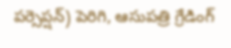పర్సెప్షన్) పెరిగి, ఆసుపత్రి గ్రేడింగ్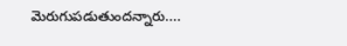మెరుగుపడుతుందన్నారు....